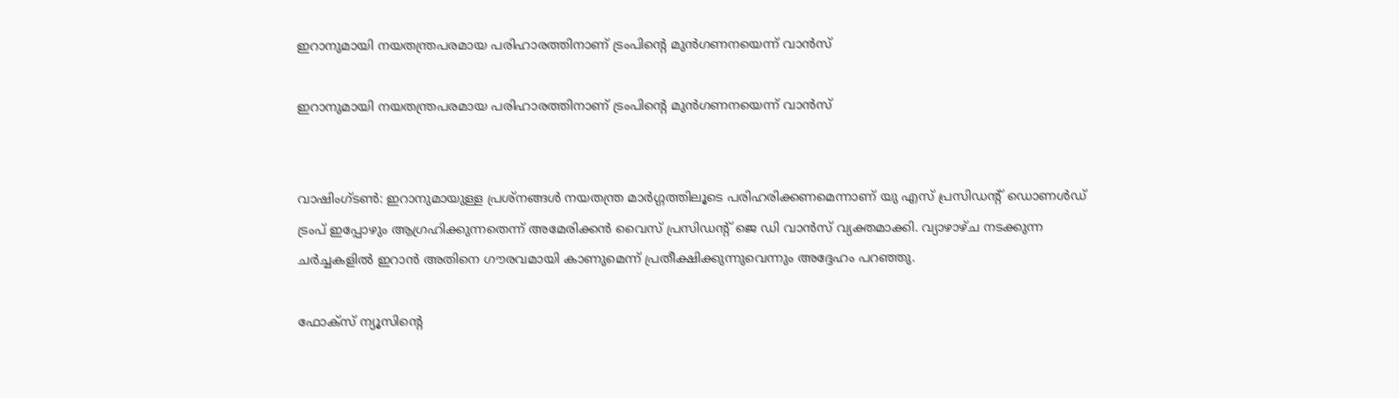ഇറാനുമായി നയതന്ത്രപരമായ പരിഹാരത്തിനാണ് ട്രംപിന്റെ മുന്‍ഗണനയെന്ന് വാന്‍സ്

ഇറാനുമായി നയതന്ത്രപരമായ പരിഹാരത്തിനാണ് ട്രംപിന്റെ മുന്‍ഗണനയെന്ന് വാന്‍സ്


വാഷിംഗ്ടണ്‍: ഇറാനുമായുള്ള പ്രശ്‌നങ്ങള്‍ നയതന്ത്ര മാര്‍ഗ്ഗത്തിലൂടെ പരിഹരിക്കണമെന്നാണ് യു എസ് പ്രസിഡന്റ് ഡൊണള്‍ഡ് ട്രംപ് ഇപ്പോഴും ആഗ്രഹിക്കുന്നതെന്ന് അമേരിക്കന്‍ വൈസ് പ്രസിഡന്റ് ജെ ഡി വാന്‍സ് വ്യക്തമാക്കി. വ്യാഴാഴ്ച നടക്കുന്ന ചര്‍ച്ചകളില്‍ ഇറാന്‍ അതിനെ ഗൗരവമായി കാണുമെന്ന് പ്രതീക്ഷിക്കുന്നുവെന്നും അദ്ദേഹം പറഞ്ഞു.

ഫോക്‌സ് ന്യൂസിന്റെ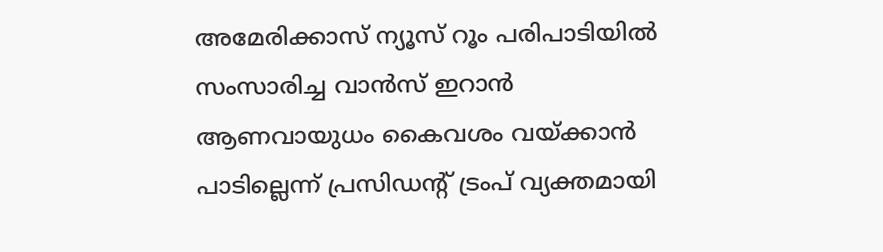അമേരിക്കാസ് ന്യൂസ് റൂം പരിപാടിയില്‍ സംസാരിച്ച വാന്‍സ് ഇറാന്‍ ആണവായുധം കൈവശം വയ്ക്കാന്‍ പാടില്ലെന്ന് പ്രസിഡന്റ് ട്രംപ് വ്യക്തമായി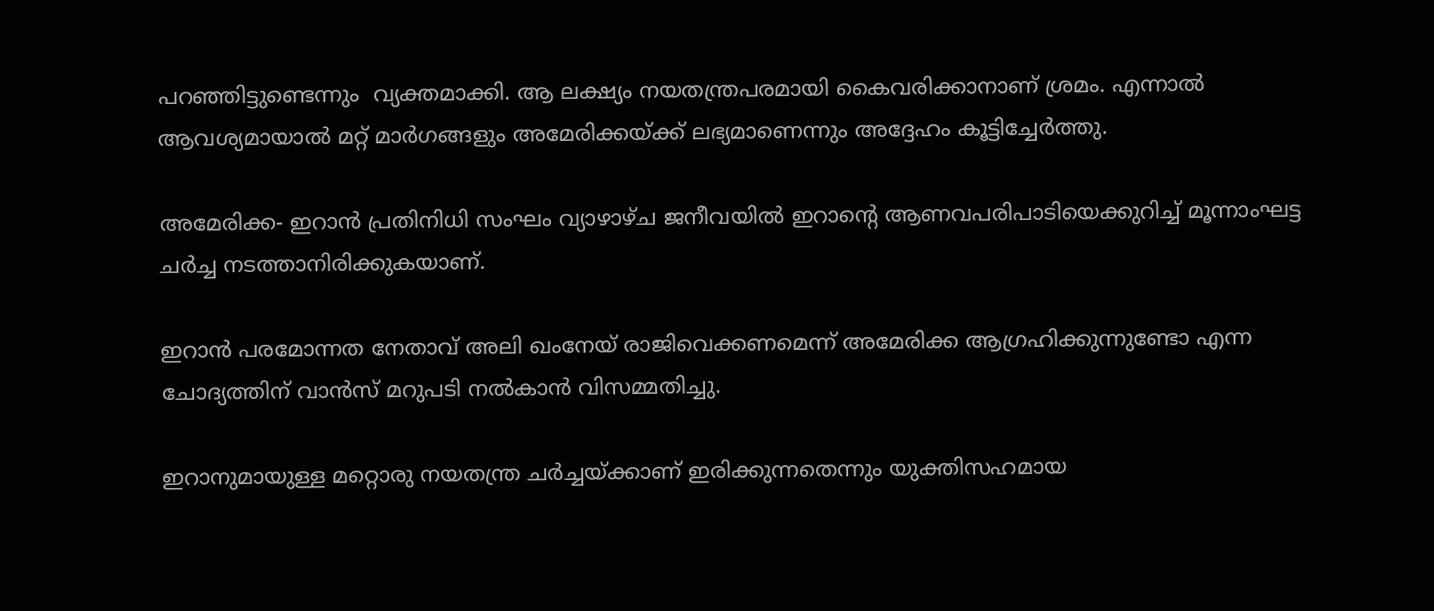പറഞ്ഞിട്ടുണ്ടെന്നും  വ്യക്തമാക്കി. ആ ലക്ഷ്യം നയതന്ത്രപരമായി കൈവരിക്കാനാണ് ശ്രമം. എന്നാല്‍ ആവശ്യമായാല്‍ മറ്റ് മാര്‍ഗങ്ങളും അമേരിക്കയ്ക്ക് ലഭ്യമാണെന്നും അദ്ദേഹം കൂട്ടിച്ചേര്‍ത്തു.

അമേരിക്ക- ഇറാന്‍ പ്രതിനിധി സംഘം വ്യാഴാഴ്ച ജനീവയില്‍ ഇറാന്റെ ആണവപരിപാടിയെക്കുറിച്ച് മൂന്നാംഘട്ട ചര്‍ച്ച നടത്താനിരിക്കുകയാണ്.

ഇറാന്‍ പരമോന്നത നേതാവ് അലി ഖംനേയ് രാജിവെക്കണമെന്ന് അമേരിക്ക ആഗ്രഹിക്കുന്നുണ്ടോ എന്ന ചോദ്യത്തിന് വാന്‍സ് മറുപടി നല്‍കാന്‍ വിസമ്മതിച്ചു.

ഇറാനുമായുള്ള മറ്റൊരു നയതന്ത്ര ചര്‍ച്ചയ്ക്കാണ് ഇരിക്കുന്നതെന്നും യുക്തിസഹമായ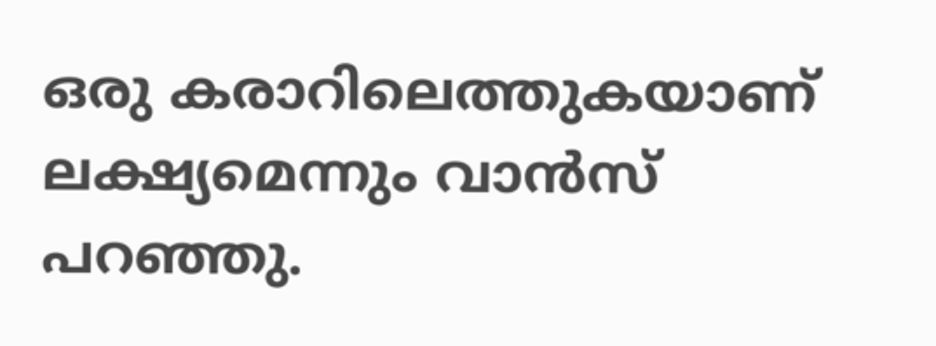ഒരു കരാറിലെത്തുകയാണ് ലക്ഷ്യമെന്നും വാന്‍സ് പറഞ്ഞു.